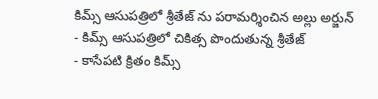కిమ్స్ ఆసుపత్రిలో శ్రీతేజ్ ను పరామర్శించిన అల్లు అర్జున్
- కిమ్స్ ఆసుపత్రిలో చికిత్స పొందుతున్న శ్రీతేజ్
- కాసేపటి క్రితం కిమ్స్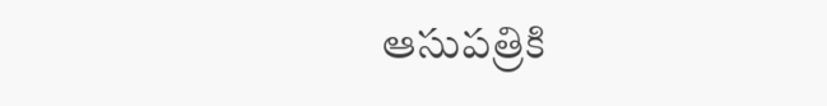ఆసుపత్రికి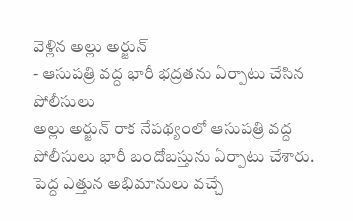వెళ్లిన అల్లు అర్జున్
- ఆసుపత్రి వద్ద భారీ భద్రతను ఏర్పాటు చేసిన పోలీసులు
అల్లు అర్జున్ రాక నేపథ్యంలో ఆసుపత్రి వద్ద పోలీసులు భారీ బందోబస్తును ఏర్పాటు చేశారు. పెద్ద ఎత్తున అభిమానులు వచ్చే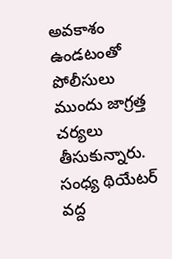అవకాశం ఉండటంతో పోలీసులు ముందు జాగ్రత్త చర్యలు తీసుకున్నారు. సంధ్య థియేటర్ వద్ద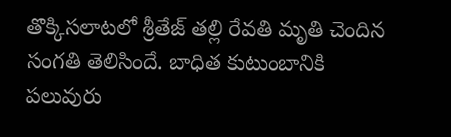తొక్కిసలాటలో శ్రీతేజ్ తల్లి రేవతి మృతి చెందిన సంగతి తెలిసిందే. బాధిత కుటుంబానికి పలువురు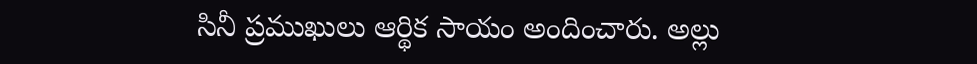సినీ ప్రముఖులు ఆర్థిక సాయం అందించారు. అల్లు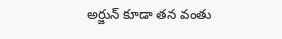అర్జున్ కూడా తన వంతు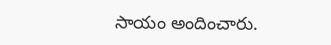సాయం అందించారు.